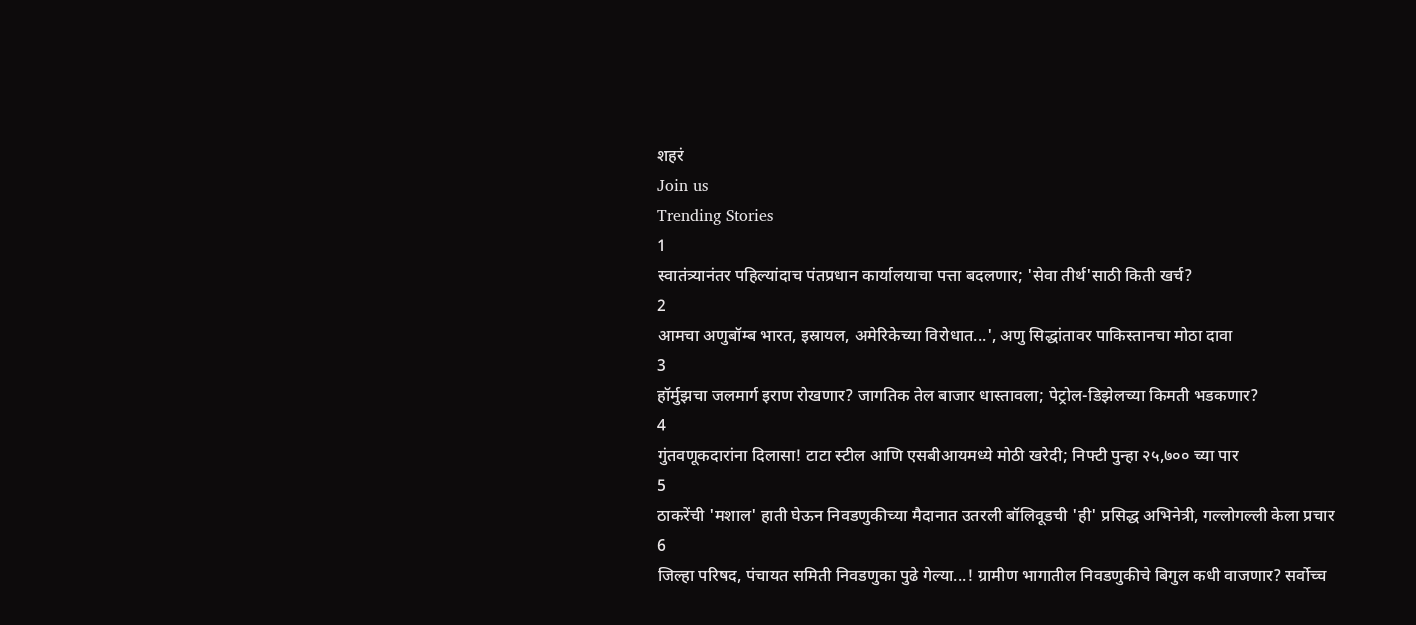शहरं
Join us
Trending Stories
1
स्वातंत्र्यानंतर पहिल्यांदाच पंतप्रधान कार्यालयाचा पत्ता बदलणार; 'सेवा तीर्थ'साठी किती खर्च?
2
आमचा अणुबॉम्ब भारत, इस्रायल, अमेरिकेच्या विरोधात...', अणु सिद्धांतावर पाकिस्तानचा मोठा दावा
3
हॉर्मुझचा जलमार्ग इराण रोखणार? जागतिक तेल बाजार धास्तावला; पेट्रोल-डिझेलच्या किमती भडकणार?
4
गुंतवणूकदारांना दिलासा! टाटा स्टील आणि एसबीआयमध्ये मोठी खरेदी; निफ्टी पुन्हा २५,७०० च्या पार
5
ठाकरेंची 'मशाल' हाती घेऊन निवडणुकीच्या मैदानात उतरली बॉलिवूडची 'ही' प्रसिद्ध अभिनेत्री, गल्लोगल्ली केला प्रचार
6
जिल्हा परिषद, पंचायत समिती निवडणुका पुढे गेल्या...! ग्रामीण भागातील निवडणुकीचे बिगुल कधी वाजणार? सर्वोच्च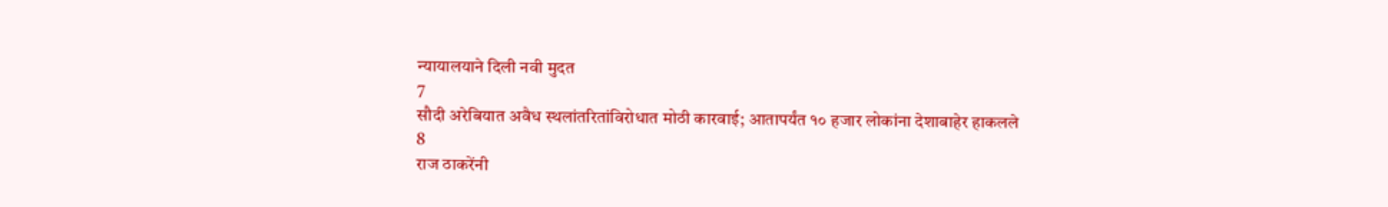न्यायालयाने दिली नवी मुदत
7
सौदी अरेबियात अवैध स्थलांतरितांविरोधात मोठी कारवाई; आतापर्यंत १० हजार लोकांना देशाबाहेर हाकलले
8
राज ठाकरेंनी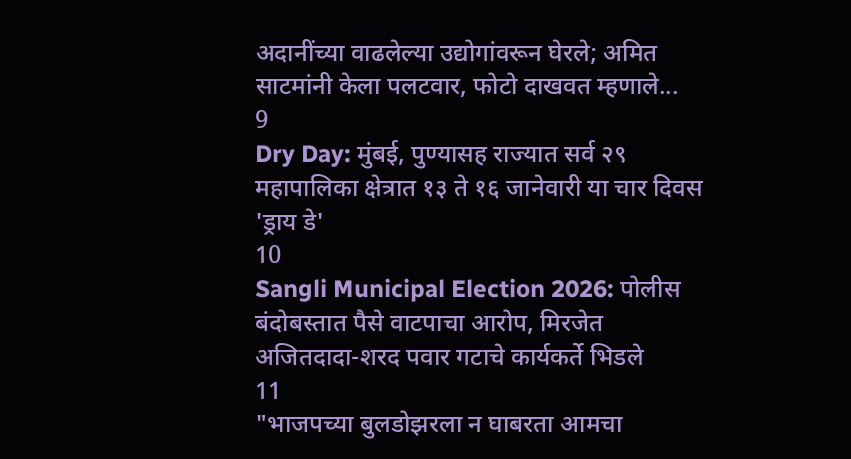अदानींच्या वाढलेल्या उद्योगांवरून घेरले; अमित साटमांनी केला पलटवार, फोटो दाखवत म्हणाले...
9
Dry Day: मुंबई, पुण्यासह राज्यात सर्व २९ महापालिका क्षेत्रात १३ ते १६ जानेवारी या चार दिवस 'ड्राय डे'
10
Sangli Municipal Election 2026: पोलीस बंदोबस्तात पैसे वाटपाचा आरोप, मिरजेत अजितदादा-शरद पवार गटाचे कार्यकर्ते भिडले
11
"भाजपच्या बुलडोझरला न घाबरता आमचा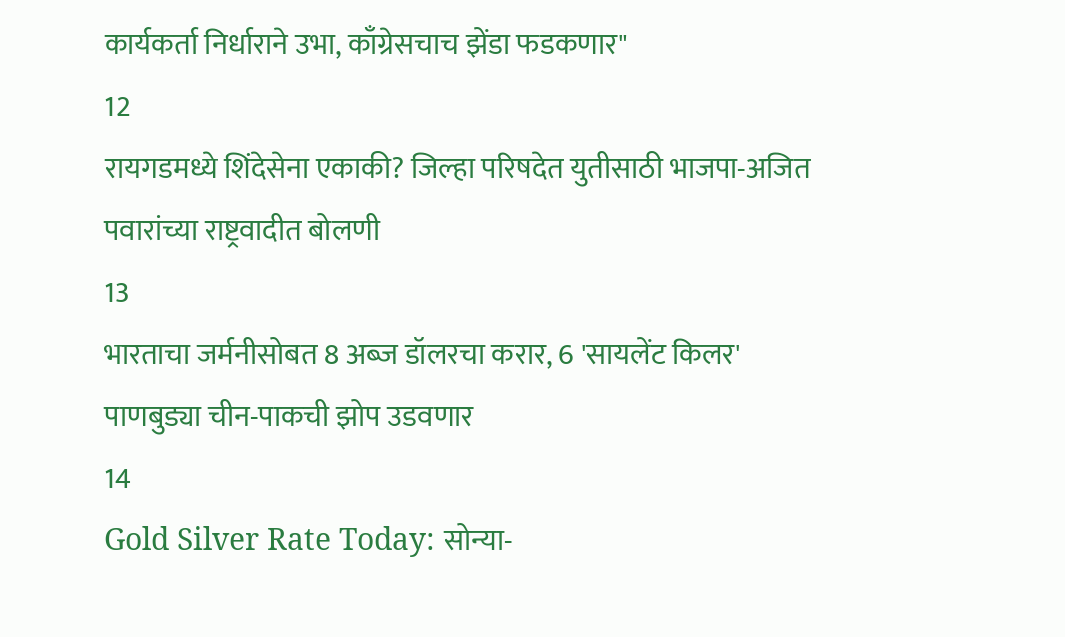कार्यकर्ता निर्धाराने उभा, काँग्रेसचाच झेंडा फडकणार"
12
रायगडमध्ये शिंदेसेना एकाकी? जिल्हा परिषदेत युतीसाठी भाजपा-अजित पवारांच्या राष्ट्रवादीत बोलणी
13
भारताचा जर्मनीसोबत 8 अब्ज डॉलरचा करार, 6 'सायलेंट किलर' पाणबुड्या चीन-पाकची झोप उडवणार
14
Gold Silver Rate Today: सोन्या-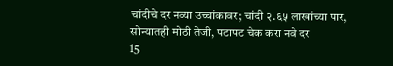चांदीचे दर नव्या उच्चांकावर; चांदी २.६५ लाखांच्या पार, सोन्यातही मोठी तेजी, पटापट चेक करा नवे दर
15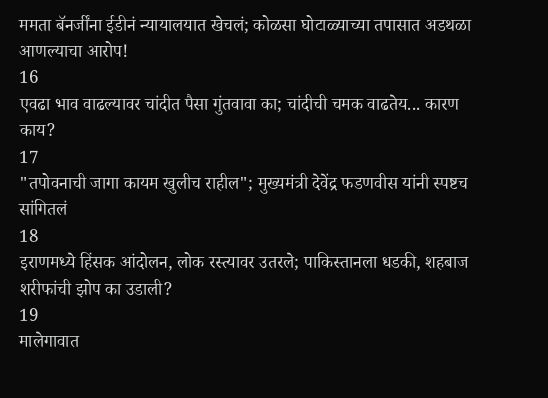ममता बॅनर्जींना ईडीनं न्यायालयात खेचलं; कोळसा घोटाळ्याच्या तपासात अडथळा आणल्याचा आरोप!
16
एवढा भाव वाढल्यावर चांदीत पैसा गुंतवावा का; चांदीची चमक वाढतेय... कारण काय?
17
"तपोवनाची जागा कायम खुलीच राहील"; मुख्यमंत्री देवेंद्र फडणवीस यांनी स्पष्टच सांगितलं
18
इराणमध्ये हिंसक आंदोलन, लोक रस्त्यावर उतरले; पाकिस्तानला धडकी, शहबाज शरीफांची झोप का उडाली?
19
मालेगावात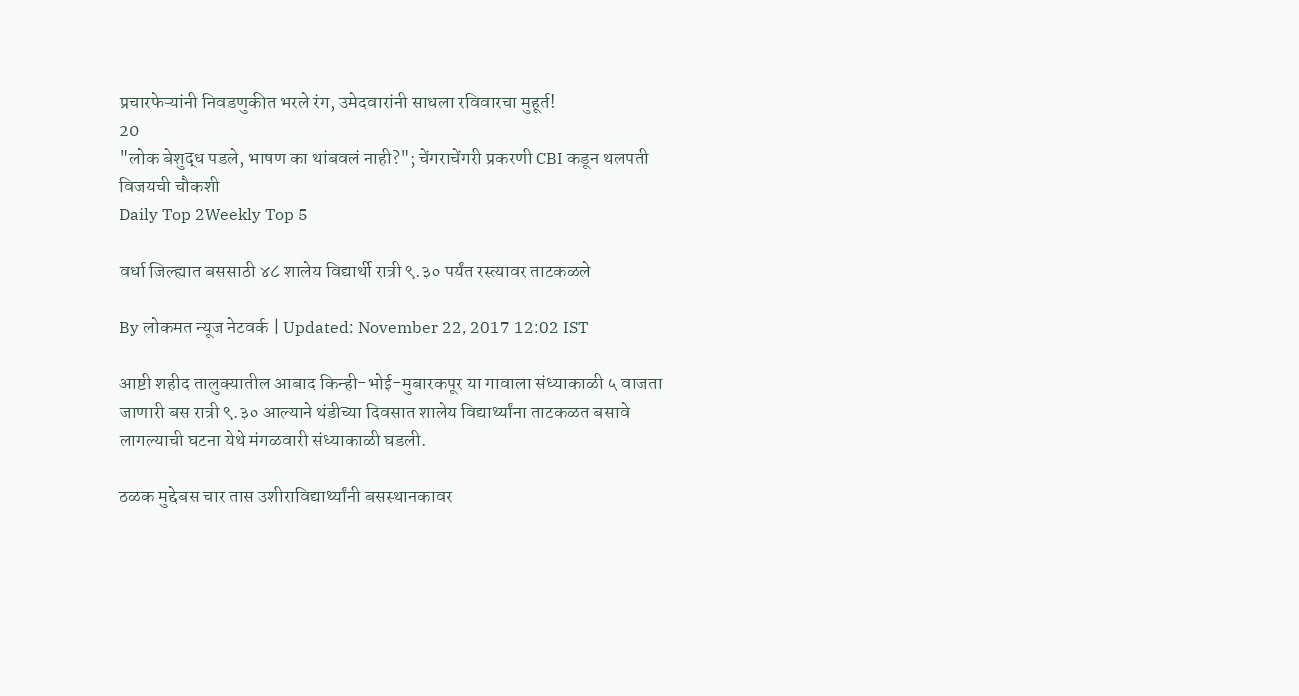प्रचारफेऱ्यांनी निवडणुकीत भरले रंग, उमेदवारांनी साधला रविवारचा मुहूर्त!
20
"लोक बेशुद्ध पडले, भाषण का थांबवलं नाही?"; चेंगराचेंगरी प्रकरणी CBI कडून थलपती विजयची चौकशी
Daily Top 2Weekly Top 5

वर्धा जिल्ह्यात बससाठी ४८ शालेय विद्यार्थी रात्री ९.३० पर्यंत रस्त्यावर ताटकळले

By लोकमत न्यूज नेटवर्क | Updated: November 22, 2017 12:02 IST

आष्टी शहीद तालुक्यातील आबाद किन्ही-भोई-मुबारकपूर या गावाला संध्याकाळी ५ वाजता जाणारी बस रात्री ९.३० आल्याने थंडीच्या दिवसात शालेय विद्यार्थ्यांना ताटकळत बसावे लागल्याची घटना येथे मंगळवारी संध्याकाळी घडली.

ठळक मुद्देबस चार तास उशीराविद्यार्थ्यांनी बसस्थानकावर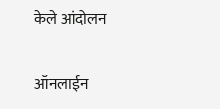केले आंदोलन

ऑनलाईन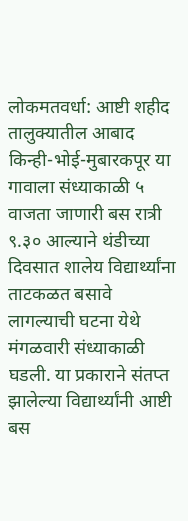लोकमतवर्धा: आष्टी शहीद तालुक्यातील आबाद किन्ही-भोई-मुबारकपूर या गावाला संध्याकाळी ५ वाजता जाणारी बस रात्री ९.३० आल्याने थंडीच्या दिवसात शालेय विद्यार्थ्यांना ताटकळत बसावे लागल्याची घटना येथे मंगळवारी संध्याकाळी घडली. या प्रकाराने संतप्त झालेल्या विद्यार्थ्यांनी आष्टी बस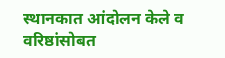स्थानकात आंदोलन केले व वरिष्ठांसोबत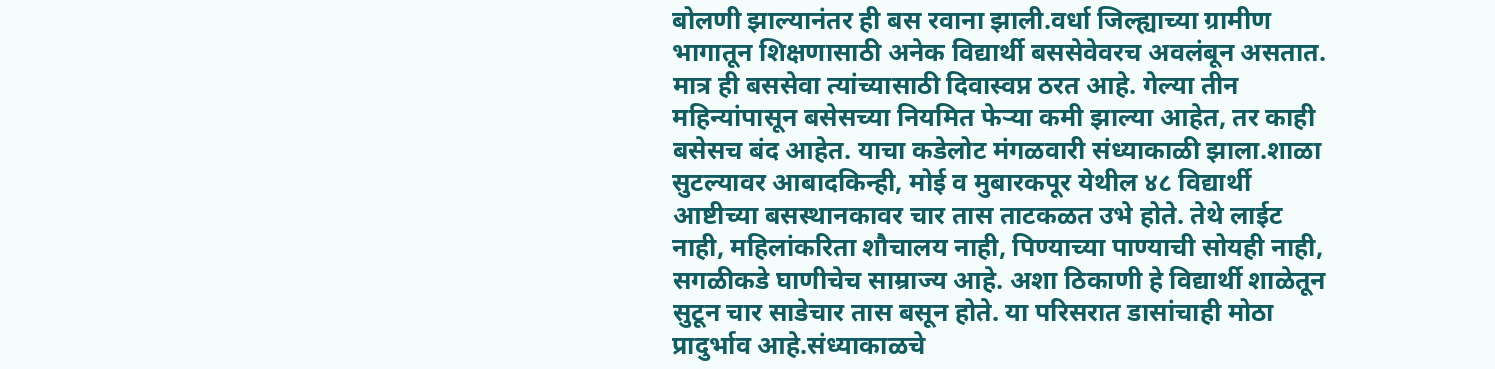बोलणी झाल्यानंतर ही बस रवाना झाली.वर्धा जिल्ह्याच्या ग्रामीण भागातून शिक्षणासाठी अनेक विद्यार्थी बससेवेवरच अवलंबून असतात. मात्र ही बससेवा त्यांच्यासाठी दिवास्वप्न ठरत आहे. गेल्या तीन महिन्यांपासून बसेसच्या नियमित फेऱ्या कमी झाल्या आहेत, तर काही बसेसच बंद आहेत. याचा कडेलोट मंगळवारी संध्याकाळी झाला.शाळा सुटल्यावर आबादकिन्ही, मोई व मुबारकपूर येथील ४८ विद्यार्थी आष्टीच्या बसस्थानकावर चार तास ताटकळत उभे होते. तेथे लाईट नाही, महिलांकरिता शौचालय नाही, पिण्याच्या पाण्याची सोयही नाही, सगळीकडे घाणीचेच साम्राज्य आहे. अशा ठिकाणी हे विद्यार्थी शाळेतून सुटून चार साडेचार तास बसून होते. या परिसरात डासांचाही मोठा प्रादुर्भाव आहे.संध्याकाळचे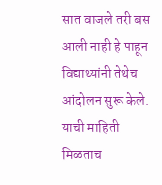सात वाजले तरी बस आली नाही हे पाहून विद्याथ्यांनी तेथेच आंदोलन सुरू केले. याची माहिती मिळताच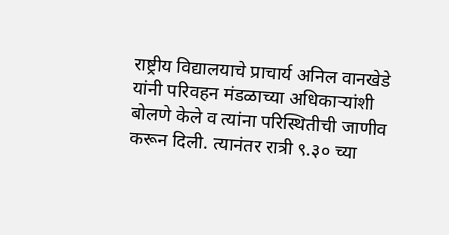राष्ट्रीय विद्यालयाचे प्राचार्य अनिल वानखेडे यांनी परिवहन मंडळाच्या अधिकाऱ्यांशी बोलणे केले व त्यांना परिस्थितीची जाणीव करून दिली. त्यानंतर रात्री ९.३० च्या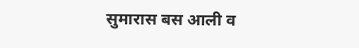सुमारास बस आली व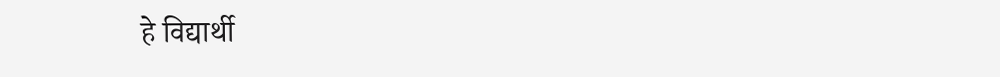हे विद्यार्थी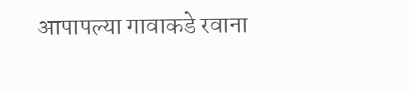आपापल्या गावाकडे रवाना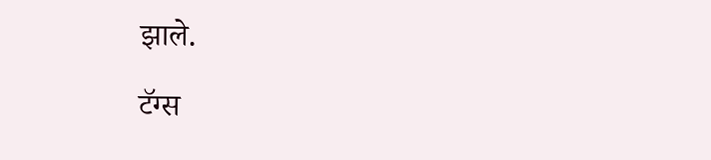झाले.

टॅग्स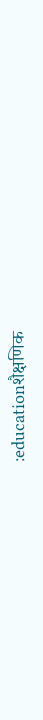:educationशैक्षणिक